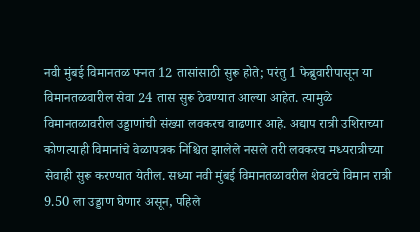नवी मुंबई विमानतळ फ्नत 12 तासांसाठी सुरू होते; परंतु 1 फेब्रुवारीपासून या विमानतळवारील सेवा 24 तास सुरू ठेवण्यात आल्या आहेत. त्यामुळे विमानतळावरील उड्डाणांची संख्या लवकरच वाढणार आहे. अद्याप रात्री उशिराच्या कोणत्याही विमानांचे वेळापत्रक निश्चित झालेले नसले तरी लवकरच मध्यरात्रीच्या सेवाही सुरू करण्यात येतील. सध्या नवी मुंबई विमानतळावरील शेवटचे विमान रात्री 9.50 ला उड्डाण घेणार असून, पहिले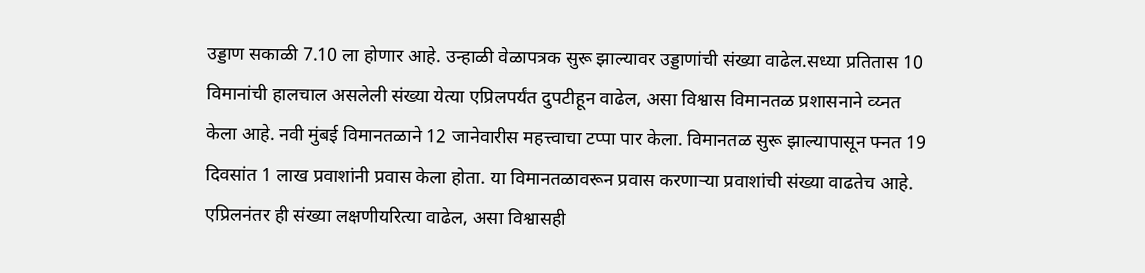उड्डाण सकाळी 7.10 ला होणार आहे. उन्हाळी वेळापत्रक सुरू झाल्यावर उड्डाणांची संख्या वाढेल.सध्या प्रतितास 10 विमानांची हालचाल असलेली संख्या येत्या एप्रिलपर्यंत दुपटीहून वाढेल, असा विश्वास विमानतळ प्रशासनाने व्य्नत केला आहे. नवी मुंबई विमानतळाने 12 जानेवारीस महत्त्वाचा टप्पा पार केला. विमानतळ सुरू झाल्यापासून फ्नत 19 दिवसांत 1 लाख प्रवाशांनी प्रवास केला होता. या विमानतळावरून प्रवास करणाऱ्या प्रवाशांची संख्या वाढतेच आहे. एप्रिलनंतर ही संख्या लक्षणीयरित्या वाढेल, असा विश्वासही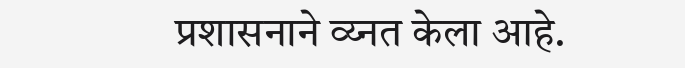प्रशासनाने व्य्नत केला आहे.